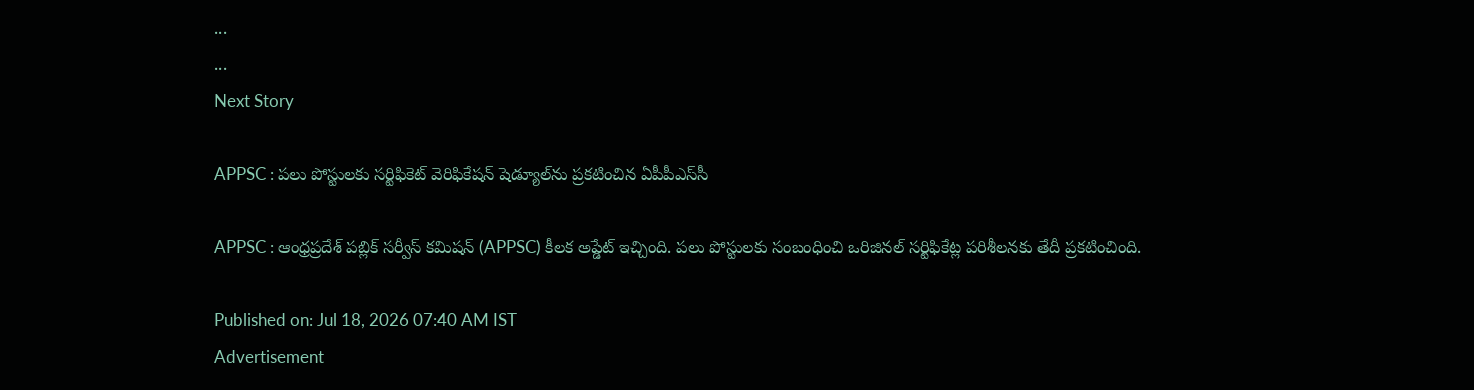...
...
Next Story

APPSC : పలు పోస్టులకు సర్టిఫికెట్ వెరిఫికేషన్ షెడ్యూల్‌ను ప్రకటించిన ఏపీపీఎస్‌సీ

APPSC : ఆంధ్రప్రదేశ్ పబ్లిక్ సర్వీస్ కమిషన్ (APPSC) కీలక అప్డేట్ ఇచ్చింది. పలు పోస్టులకు సంబంధించి ఒరిజినల్ సర్టిఫికేట్ల పరిశీలనకు తేదీ ప్రకటించింది.

Published on: Jul 18, 2026 07:40 AM IST
Advertisement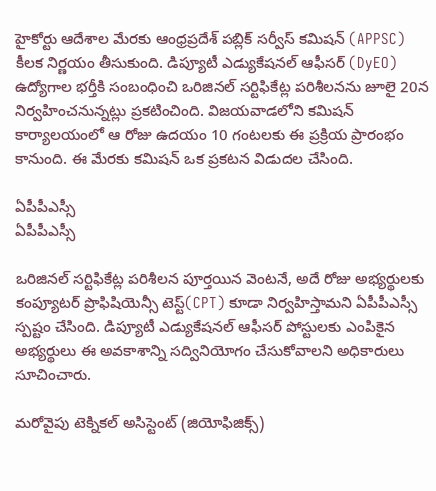హైకోర్టు ఆదేశాల మేరకు ఆంధ్రప్రదేశ్ పబ్లిక్ సర్వీస్ కమిషన్ (APPSC) కీలక నిర్ణయం తీసుకుంది. డిప్యూటీ ఎడ్యుకేషనల్ ఆఫీసర్ (DyEO) ఉద్యోగాల భర్తీకి సంబంధించి ఒరిజినల్ సర్టిఫికేట్ల పరిశీలనను జూలై 20న నిర్వహించనున్నట్లు ప్రకటించింది. విజయవాడలోని కమిషన్ కార్యాలయంలో ఆ రోజు ఉదయం 10 గంటలకు ఈ ప్రక్రియ ప్రారంభం కానుంది. ఈ మేరకు కమిషన్ ఒక ప్రకటన విడుదల చేసింది.

ఏపీపీఎస్సీ
ఏపీపీఎస్సీ

ఒరిజినల్ సర్టిఫికేట్ల పరిశీలన పూర్తయిన వెంటనే, అదే రోజు అభ్యర్థులకు కంప్యూటర్ ప్రొఫిషియెన్సీ టెస్ట్(CPT) కూడా నిర్వహిస్తామని ఏపీపీఎస్సీ స్పష్టం చేసింది. డిప్యూటీ ఎడ్యుకేషనల్ ఆఫీసర్ పోస్టులకు ఎంపికైన అభ్యర్థులు ఈ అవకాశాన్ని సద్వినియోగం చేసుకోవాలని అధికారులు సూచించారు.

మరోవైపు టెక్నికల్ అసిస్టెంట్ (జియోఫిజిక్స్)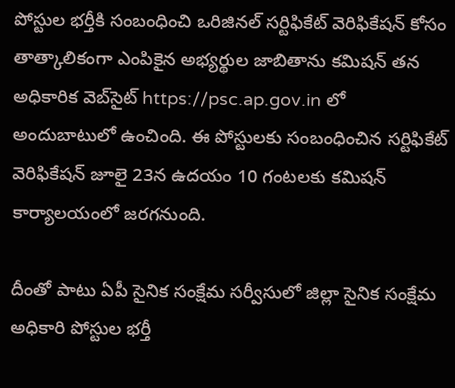పోస్టుల భర్తీకి సంబంధించి ఒరిజినల్ సర్టిఫికేట్ వెరిఫికేషన్ కోసం తాత్కాలికంగా ఎంపికైన అభ్యర్థుల జాబితాను కమిషన్ తన అధికారిక వెబ్‌సైట్ https://psc.ap.gov.in లో అందుబాటులో ఉంచింది. ఈ పోస్టులకు సంబంధించిన సర్టిఫికేట్ వెరిఫికేషన్ జూలై 23న ఉదయం 10 గంటలకు కమిషన్ కార్యాలయంలో జరగనుంది.

దీంతో పాటు ఏపీ సైనిక సంక్షేమ సర్వీసులో జిల్లా సైనిక సంక్షేమ అధికారి పోస్టుల భర్తీ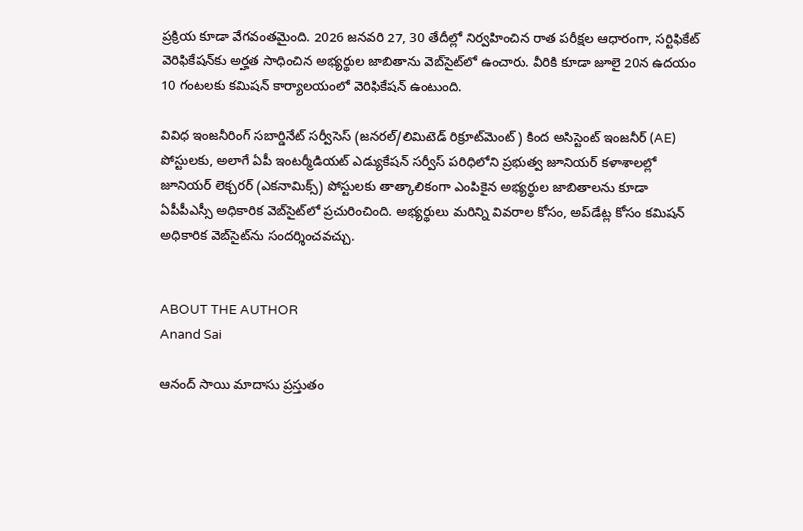ప్రక్రియ కూడా వేగవంతమైంది. 2026 జనవరి 27, 30 తేదీల్లో నిర్వహించిన రాత పరీక్షల ఆధారంగా, సర్టిఫికేట్ వెరిఫికేషన్‌కు అర్హత సాధించిన అభ్యర్థుల జాబితాను వెబ్‌సైట్‌లో ఉంచారు. వీరికి కూడా జూలై 20న ఉదయం 10 గంటలకు కమిషన్ కార్యాలయంలో వెరిఫికేషన్ ఉంటుంది.

వివిధ ఇంజనీరింగ్ సబార్డినేట్ సర్వీసెస్ (జనరల్/లిమిటెడ్ రిక్రూట్‌మెంట్) కింద అసిస్టెంట్ ఇంజనీర్ (AE) పోస్టులకు, అలాగే ఏపీ ఇంటర్మీడియట్ ఎడ్యుకేషన్ సర్వీస్ పరిధిలోని ప్రభుత్వ జూనియర్ కళాశాలల్లో జూనియర్ లెక్చరర్ (ఎకనామిక్స్) పోస్టులకు తాత్కాలికంగా ఎంపికైన అభ్యర్థుల జాబితాలను కూడా ఏపీపీఎస్సీ అధికారిక వెబ్‌సైట్‌లో ప్రచురించింది. అభ్యర్థులు మరిన్ని వివరాల కోసం, అప్‌డేట్ల కోసం కమిషన్ అధికారిక వెబ్‌సైట్‌ను సందర్శించవచ్చు.


ABOUT THE AUTHOR
Anand Sai

ఆనంద్ సాయి మాదాసు ప్రస్తుతం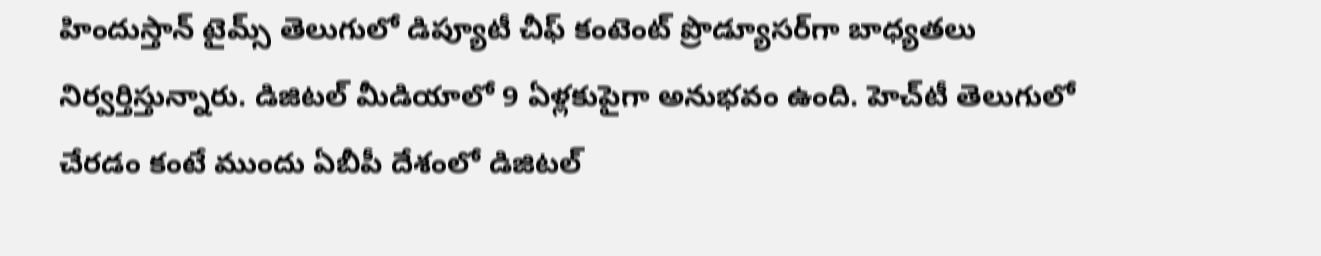హిందుస్తాన్ టైమ్స్ తెలుగులో డిప్యూటీ చీఫ్ కంటెంట్ ప్రొడ్యూసర్‌గా బాధ్యతలు నిర్వర్తిస్తున్నారు. డిజిటల్ మీడియాలో 9 ఏళ్లకుపైగా అనుభవం ఉంది. హెచ్‌టీ తెలుగులో చేరడం కంటే ముందు ఏబీపీ దేశంలో డిజిటల్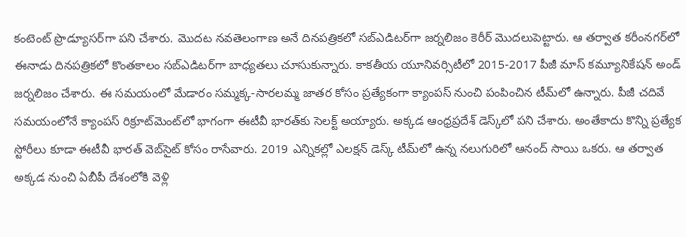కంటెంట్ ప్రొడ్యూసర్‌గా పని చేశారు. మెుదట నవతెలంగాణ అనే దినపత్రికలో సబ్ఎడిటర్‌గా జర్నలిజం కెరీర్ మెుదలుపెట్టారు. ఆ తర్వాత కరీంనగర్‌లో ఈనాడు దినపత్రికలో కొంతకాలం సబ్‌ఎడిటర్‌గా బాధ్యతలు చూసుకున్నారు. కాకతీయ యూనివర్సిటీలో 2015-2017 పీజీ మాస్ కమ్యూనికేషన్ అండ్ జర్నలిజం చేశారు. ఈ సమయంలో మేడారం సమ్మక్క-సారలమ్మ జాతర కోసం ప్రత్యేకంగా క్యాంపస్ నుంచి పంపించిన టీమ్‌లో ఉన్నారు. పీజీ చదివే సమయంలోనే క్యాంపస్ రిక్రూట్‌మెంట్‌లో భాగంగా ఈటీవీ భారత్‌కు సెలక్ట్ అయ్యారు. అక్కడ ఆంధ్రప్రదేశ్‌ డెస్క్‌లో పని చేశారు. అంతేకాదు కొన్ని ప్రత్యేక స్టోరీలు కూడా ఈటీవీ భారత్ వెబ్‌సైట్ కోసం రాసేవారు. 2019 ఎన్నికల్లో ఎలక్షన్ డెస్క్‌ టీమ్‌లో ఉన్న నలుగురిలో ఆనంద్ సాయి ఒకరు. ఆ తర్వాత అక్కడ నుంచి ఏబీపీ దేశంలోకి వెళ్లి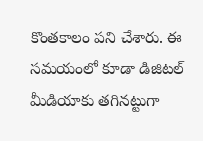కొంతకాలం పని చేశారు. ఈ సమయంలో కూడా డిజిటల్ మీడియాకు తగినట్టుగా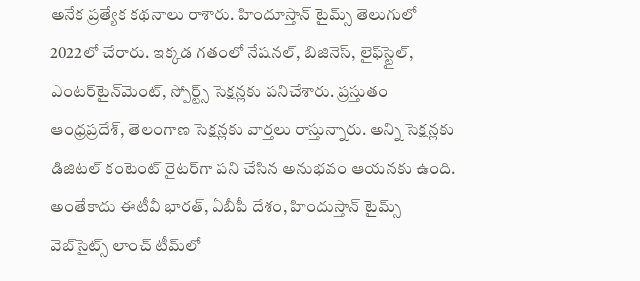అనేక ప్రత్యేక కథనాలు రాశారు. హిందూస్తాన్ టైమ్స్‌ తెలుగులో 2022లో చేరారు. ఇక్కడ గతంలో నేషనల్, బిజినెస్, లైఫ్‌స్టైల్, ఎంటర్‌టైన్‌మెంట్‌, స్పోర్ట్స్‌ సెక్షన్లకు పనిచేశారు. ప్రస్తుతం ఆంధ్రప్రదేశ్, తెలంగాణ సెక్షన్లకు వార్తలు రాస్తున్నారు. అన్ని సెక్షన్లకు డిజిటల్ కంటెంట్ రైటర్‌గా పని చేసిన అనుభవం ఆయనకు ఉంది. అంతేకాదు ఈటీవీ భారత్, ఏబీపీ దేశం, హిందుస్తాన్ టైమ్స్ వెబ్‌సైట్స్ లాంచ్ టీమ్‌లో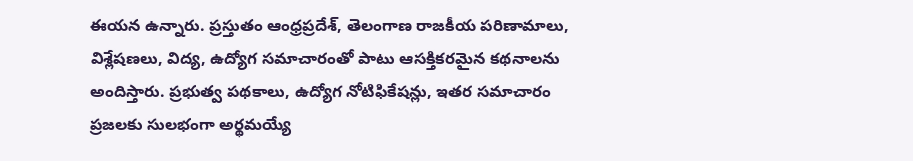ఈయన ఉన్నారు. ప్రస్తుతం ఆంధ్రప్రదేశ్, తెలంగాణ రాజకీయ పరిణామాలు, విశ్లేషణలు, విద్య, ఉద్యోగ సమాచారంతో పాటు ఆసక్తికరమైన కథనాలను అందిస్తారు. ప్రభుత్వ పథకాలు, ఉద్యోగ నోటిఫికేషన్లు, ఇతర సమాచారం ప్రజలకు సులభంగా అర్థమయ్యే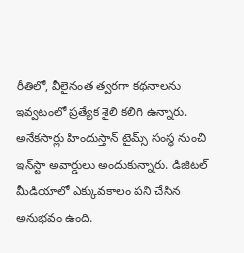రీతిలో, వీలైనంత త్వరగా కథనాలను ఇవ్వటంలో ప్రత్యేక శైలి కలిగి ఉన్నారు. అనేకసార్లు హిందుస్తాన్ టైమ్స్ సంస్థ నుంచి ఇన్‌స్టా అవార్డులు అందుకున్నారు. డిజిటల్ మీడియాలో ఎక్కువకాలం పని చేసిన అనుభవం ఉంది.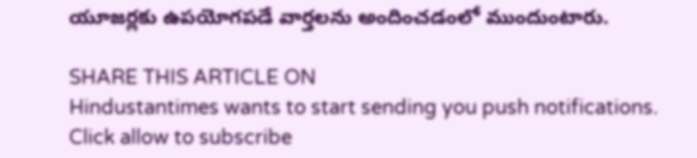యూజర్లకు ఉపయోగపడే వార్తలను అందించడంలో ముందుంటారు.

SHARE THIS ARTICLE ON
Hindustantimes wants to start sending you push notifications. Click allow to subscribe